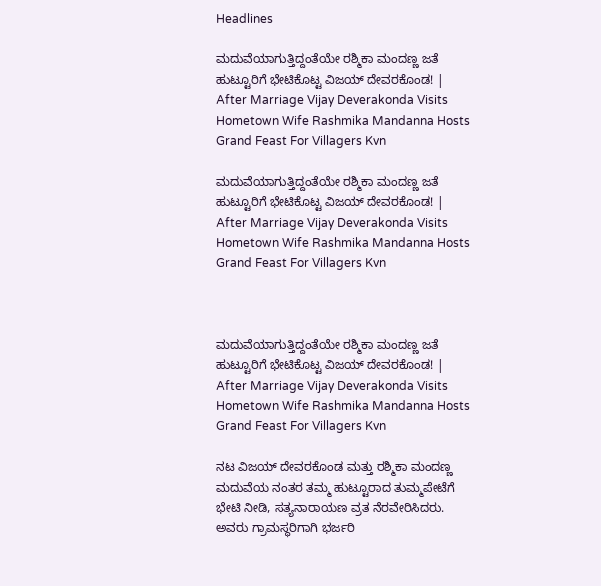Headlines

ಮದುವೆಯಾಗುತ್ತಿದ್ದಂತೆಯೇ ರಶ್ಮಿಕಾ ಮಂದಣ್ಣ ಜತೆ ಹುಟ್ಟೂರಿಗೆ ಭೇಟಿಕೊಟ್ಟ ವಿಜಯ್ ದೇವರಕೊಂಡ! | After Marriage Vijay Deverakonda Visits Hometown Wife Rashmika Mandanna Hosts Grand Feast For Villagers Kvn

ಮದುವೆಯಾಗುತ್ತಿದ್ದಂತೆಯೇ ರಶ್ಮಿಕಾ ಮಂದಣ್ಣ ಜತೆ ಹುಟ್ಟೂರಿಗೆ ಭೇಟಿಕೊಟ್ಟ ವಿಜಯ್ ದೇವರಕೊಂಡ! | After Marriage Vijay Deverakonda Visits Hometown Wife Rashmika Mandanna Hosts Grand Feast For Villagers Kvn



ಮದುವೆಯಾಗುತ್ತಿದ್ದಂತೆಯೇ ರಶ್ಮಿಕಾ ಮಂದಣ್ಣ ಜತೆ ಹುಟ್ಟೂರಿಗೆ ಭೇಟಿಕೊಟ್ಟ ವಿಜಯ್ ದೇವರಕೊಂಡ! | After Marriage Vijay Deverakonda Visits Hometown Wife Rashmika Mandanna Hosts Grand Feast For Villagers Kvn

ನಟ ವಿಜಯ್ ದೇವರಕೊಂಡ ಮತ್ತು ರಶ್ಮಿಕಾ ಮಂದಣ್ಣ ಮದುವೆಯ ನಂತರ ತಮ್ಮ ಹುಟ್ಟೂರಾದ ತುಮ್ಮಪೇಟೆಗೆ ಭೇಟಿ ನೀಡಿ, ಸತ್ಯನಾರಾಯಣ ವ್ರತ ನೆರವೇರಿಸಿದರು. ಅವರು ಗ್ರಾಮಸ್ಥರಿಗಾಗಿ ಭರ್ಜರಿ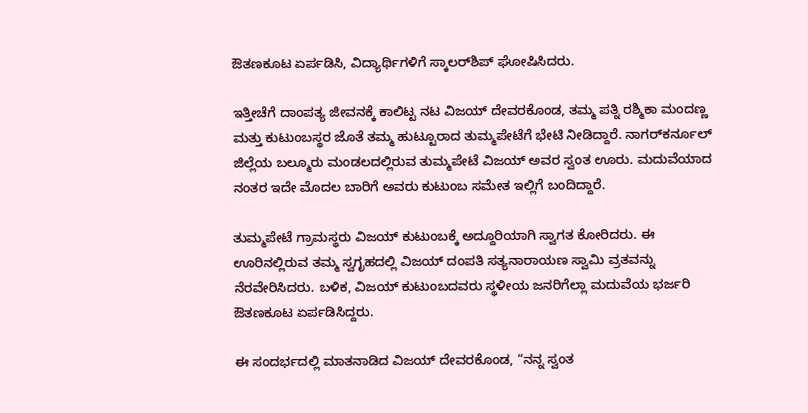ಔತಣಕೂಟ ಏರ್ಪಡಿಸಿ, ವಿದ್ಯಾರ್ಥಿಗಳಿಗೆ ಸ್ಕಾಲರ್‌ಶಿಪ್ ಘೋಷಿಸಿದರು.

ಇತ್ತೀಚೆಗೆ ದಾಂಪತ್ಯ ಜೀವನಕ್ಕೆ ಕಾಲಿಟ್ಟ ನಟ ವಿಜಯ್ ದೇವರಕೊಂಡ, ತಮ್ಮ ಪತ್ನಿ ರಶ್ಮಿಕಾ ಮಂದಣ್ಣ ಮತ್ತು ಕುಟುಂಬಸ್ಥರ ಜೊತೆ ತಮ್ಮ ಹುಟ್ಟೂರಾದ ತುಮ್ಮಪೇಟೆಗೆ ಭೇಟಿ ನೀಡಿದ್ದಾರೆ. ನಾಗರ್‌ಕರ್ನೂಲ್ ಜಿಲ್ಲೆಯ ಬಲ್ಮೂರು ಮಂಡಲದಲ್ಲಿರುವ ತುಮ್ಮಪೇಟೆ ವಿಜಯ್ ಅವರ ಸ್ವಂತ ಊರು. ಮದುವೆಯಾದ ನಂತರ ಇದೇ ಮೊದಲ ಬಾರಿಗೆ ಅವರು ಕುಟುಂಬ ಸಮೇತ ಇಲ್ಲಿಗೆ ಬಂದಿದ್ದಾರೆ.

ತುಮ್ಮಪೇಟೆ ಗ್ರಾಮಸ್ಥರು ವಿಜಯ್ ಕುಟುಂಬಕ್ಕೆ ಅದ್ದೂರಿಯಾಗಿ ಸ್ವಾಗತ ಕೋರಿದರು. ಈ ಊರಿನಲ್ಲಿರುವ ತಮ್ಮ ಸ್ವಗೃಹದಲ್ಲಿ ವಿಜಯ್ ದಂಪತಿ ಸತ್ಯನಾರಾಯಣ ಸ್ವಾಮಿ ವ್ರತವನ್ನು ನೆರವೇರಿಸಿದರು. ಬಳಿಕ, ವಿಜಯ್ ಕುಟುಂಬದವರು ಸ್ಥಳೀಯ ಜನರಿಗೆಲ್ಲಾ ಮದುವೆಯ ಭರ್ಜರಿ ಔತಣಕೂಟ ಏರ್ಪಡಿಸಿದ್ದರು.

ಈ ಸಂದರ್ಭದಲ್ಲಿ ಮಾತನಾಡಿದ ವಿಜಯ್ ದೇವರಕೊಂಡ, “ನನ್ನ ಸ್ವಂತ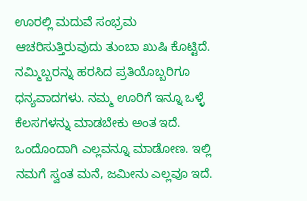ಊರಲ್ಲಿ ಮದುವೆ ಸಂಭ್ರಮ ಆಚರಿಸುತ್ತಿರುವುದು ತುಂಬಾ ಖುಷಿ ಕೊಟ್ಟಿದೆ. ನಮ್ಮಿಬ್ಬರನ್ನು ಹರಸಿದ ಪ್ರತಿಯೊಬ್ಬರಿಗೂ ಧನ್ಯವಾದಗಳು. ನಮ್ಮ ಊರಿಗೆ ಇನ್ನೂ ಒಳ್ಳೆ ಕೆಲಸಗಳನ್ನು ಮಾಡಬೇಕು ಅಂತ ಇದೆ. ಒಂದೊಂದಾಗಿ ಎಲ್ಲವನ್ನೂ ಮಾಡೋಣ. ಇಲ್ಲಿ ನಮಗೆ ಸ್ವಂತ ಮನೆ, ಜಮೀನು ಎಲ್ಲವೂ ಇದೆ.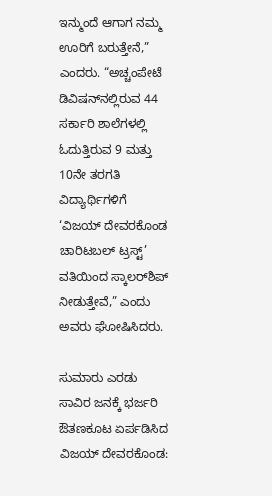ಇನ್ಮುಂದೆ ಆಗಾಗ ನಮ್ಮ ಊರಿಗೆ ಬರುತ್ತೇನೆ,” ಎಂದರು. “ಅಚ್ಚಂಪೇಟೆ ಡಿವಿಷನ್‌ನಲ್ಲಿರುವ 44 ಸರ್ಕಾರಿ ಶಾಲೆಗಳಲ್ಲಿ ಓದುತ್ತಿರುವ 9 ಮತ್ತು 10ನೇ ತರಗತಿ ವಿದ್ಯಾರ್ಥಿಗಳಿಗೆ ‘ವಿಜಯ್ ದೇವರಕೊಂಡ ಚಾರಿಟಬಲ್ ಟ್ರಸ್ಟ್’ ವತಿಯಿಂದ ಸ್ಕಾಲರ್‌ಶಿಪ್ ನೀಡುತ್ತೇವೆ,” ಎಂದು ಅವರು ಘೋಷಿಸಿದರು.

ಸುಮಾರು ಎರಡು ಸಾವಿರ ಜನಕ್ಕೆ ಭರ್ಜರಿ ಔತಣಕೂಟ ಏರ್ಪಡಿಸಿದ ವಿಜಯ್ ದೇವರಕೊಂಡ: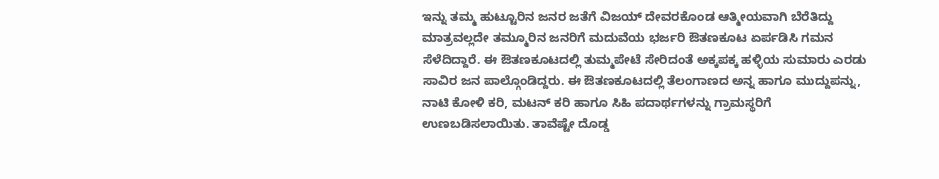ಇನ್ನು ತಮ್ಮ ಹುಟ್ಟೂರಿನ ಜನರ ಜತೆಗೆ ವಿಜಯ್ ದೇವರಕೊಂಡ ಆತ್ಮೀಯವಾಗಿ ಬೆರೆತಿದ್ದು ಮಾತ್ರವಲ್ಲದೇ ತಮ್ಮೂರಿನ ಜನರಿಗೆ ಮದುವೆಯ ಭರ್ಜರಿ ಔತಣಕೂಟ ಏರ್ಪಡಿಸಿ ಗಮನ ಸೆಳೆದಿದ್ದಾರೆ. ಈ ಔತಣಕೂಟದಲ್ಲಿ ತುಮ್ಮಪೇಟೆ ಸೇರಿದಂತೆ ಅಕ್ಕಪಕ್ಕ ಹಳ್ಳಿಯ ಸುಮಾರು ಎರಡು ಸಾವಿರ ಜನ ಪಾಲ್ಗೊಂಡಿದ್ದರು. ಈ ಔತಣಕೂಟದಲ್ಲಿ ತೆಲಂಗಾಣದ ಅನ್ನ ಹಾಗೂ ಮುದ್ದುಪನ್ನು, ನಾಟಿ ಕೋಳಿ ಕರಿ, ಮಟನ್ ಕರಿ ಹಾಗೂ ಸಿಹಿ ಪದಾರ್ಥಗಳನ್ನು ಗ್ರಾಮಸ್ಥರಿಗೆ ಉಣಬಡಿಸಲಾಯಿತು. ತಾವೆಷ್ಟೇ ದೊಡ್ಡ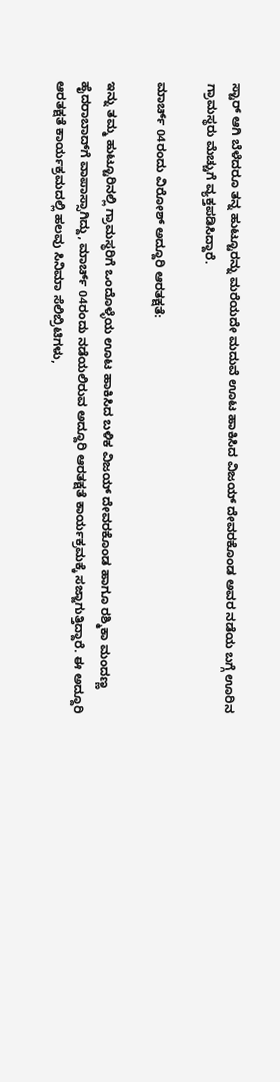ಸ್ಟಾರ್ ಆಗಿ ಬೆಳೆದರೂ ತನ್ನ ಹುಟ್ಟೂರನ್ನು ಮರೆಯದೇ ಮದುವೆ ಊಟ ಹಾಕಿಸಿದ ವಿಜಯ್ ದೇವರಕೊಂಡ ಅವರ ನಡೆಯ ಬಗ್ಗೆ ಊರಿನ ಗ್ರಾಮಸ್ಥರು ಮೆಚ್ಚುಗೆ ವ್ಯಕ್ತಪಡಿಸಿದ್ದಾರೆ.

ಮಾರ್ಚ್ 04ರಂದು ವಿರೋಶ್ ಅದ್ದೂರಿ ಆರತಕ್ಷತೆ:

ಇನ್ನು ತಮ್ಮ ಹುಟ್ಟೂರಿನಲ್ಲಿ ಗ್ರಾಮಸ್ಥರಿಗೆ ಒಂದೊಳ್ಳೆಯ ಊಟ ಹಾಕಿಸಿದ ಬಳಿಕ ವಿಜಯ್‌ ದೇವರಕೊಂಡ ಹಾಗೂ ರಶ್ಮಿಕಾ ಮಂದಣ್ಣ ಹೈದರಾಬಾದ್‌ಗೆ ವಾಪಾಸ್ಸಾಗಿದ್ದು, ಮಾರ್ಚ್ 04ರಂದು ನಡೆಯಲಿರುವ ಅದ್ದೂರಿ ಆರತಕ್ಷತೆ ಕಾರ್ಯಕ್ರಮಕ್ಕೆ ಸಜ್ಜಾಗುತ್ತಿದ್ದಾರೆ. ಈ ಅದ್ದೂರಿ ಆರತಕ್ಷತೆ ಕಾರ್ಯಕ್ರಮದಲ್ಲಿ ಹಲವು ಸಿನಿಮಾ ಸೆಲಿಬ್ರಿಟಿಗಳು,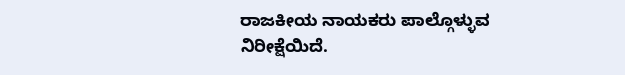ರಾಜಕೀಯ ನಾಯಕರು ಪಾಲ್ಗೊಳ್ಳುವ ನಿರೀಕ್ಷೆಯಿದೆ.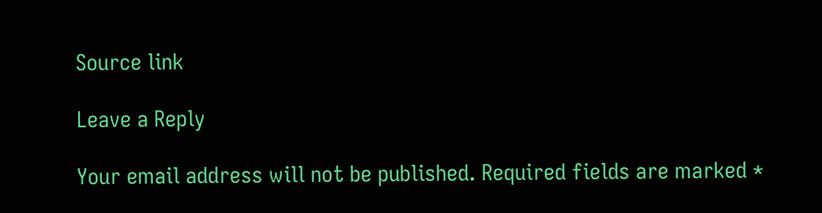Source link

Leave a Reply

Your email address will not be published. Required fields are marked *